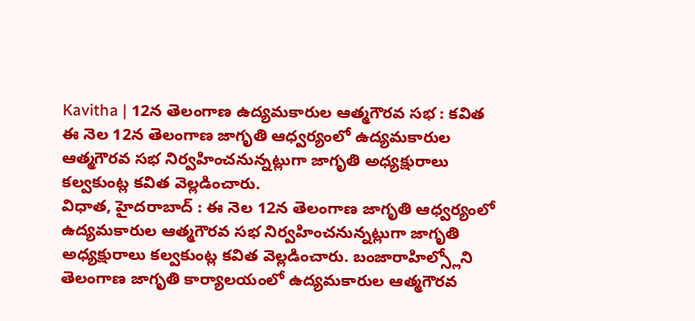Kavitha | 12న తెలంగాణ ఉద్యమకారుల ఆత్మగౌరవ సభ : కవిత
ఈ నెల 12న తెలంగాణ జాగృతి ఆధ్వర్యంలో ఉద్యమకారుల ఆత్మగౌరవ సభ నిర్వహించనున్నట్లుగా జాగృతి అధ్యక్షురాలు కల్వకుంట్ల కవిత వెల్లడించారు.
విధాత, హైదరాబాద్ : ఈ నెల 12న తెలంగాణ జాగృతి ఆధ్వర్యంలో ఉద్యమకారుల ఆత్మగౌరవ సభ నిర్వహించనున్నట్లుగా జాగృతి అధ్యక్షురాలు కల్వకుంట్ల కవిత వెల్లడించారు. బంజారాహిల్స్లోని తెలంగాణ జాగృతి కార్యాలయంలో ఉద్యమకారుల ఆత్మగౌరవ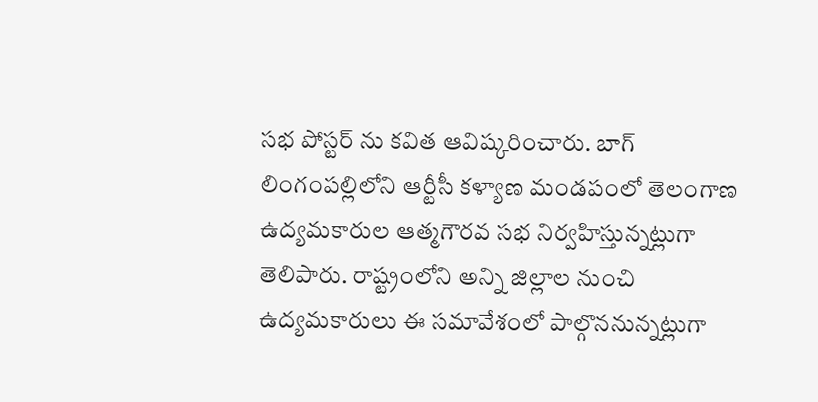సభ పోస్టర్ ను కవిత ఆవిష్కరించారు. బాగ్ లింగంపల్లిలోని ఆర్టీసీ కళ్యాణ మండపంలో తెలంగాణ ఉద్యమకారుల ఆత్మగౌరవ సభ నిర్వహిస్తున్నట్లుగా తెలిపారు. రాష్ట్రంలోని అన్ని జిల్లాల నుంచి ఉద్యమకారులు ఈ సమావేశంలో పాల్గొననున్నట్లుగా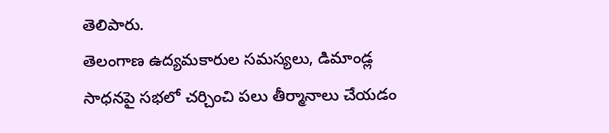తెలిపారు.
తెలంగాణ ఉద్యమకారుల సమస్యలు, డిమాండ్ల సాధనపై సభలో చర్చించి పలు తీర్మానాలు చేయడం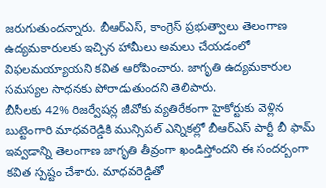జరుగుతుందన్నారు. బీఆర్ఎస్, కాంగ్రెస్ ప్రభుత్వాలు తెలంగాణ ఉద్యమకారులకు ఇచ్చిన హామీలు అమలు చేయడంలో విఫలమయ్యాయని కవిత ఆరోపించారు. జాగృతి ఉద్యమకారుల సమస్యల సాధనకు పోరాడుతుందని తెలిపారు.
బీసీలకు 42% రిజర్వేషన్ల జీవోకు వ్యతిరేకంగా హైకోర్టుకు వెళ్లిన బుట్టెంగారి మాధవరెడ్డికి మున్సిపల్ ఎన్నికల్లో బీఆర్ఎస్ పార్టీ బీ ఫామ్ ఇవ్వడాన్ని తెలంగాణ జాగృతి తీవ్రంగా ఖండిస్తోందని ఈ సందర్బంగా కవిత స్పష్టం చేశారు. మాధవరెడ్డితో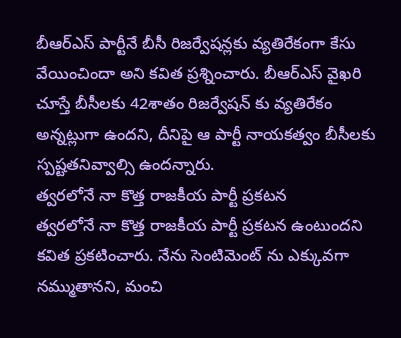బీఆర్ఎస్ పార్టీనే బీసీ రిజర్వేషన్లకు వ్యతిరేకంగా కేసు వేయించిందా అని కవిత ప్రశ్నించారు. బీఆర్ఎస్ వైఖరి చూస్తే బీసీలకు 42శాతం రిజర్వేషన్ కు వ్యతిరేకం అన్నట్లుగా ఉందని, దీనిపై ఆ పార్టీ నాయకత్వం బీసీలకు స్పష్టతనివ్వాల్సి ఉందన్నారు.
త్వరలోనే నా కొత్త రాజకీయ పార్టీ ప్రకటన
త్వరలోనే నా కొత్త రాజకీయ పార్టీ ప్రకటన ఉంటుందని కవిత ప్రకటించారు. నేను సెంటిమెంట్ ను ఎక్కువగా నమ్ముతానని, మంచి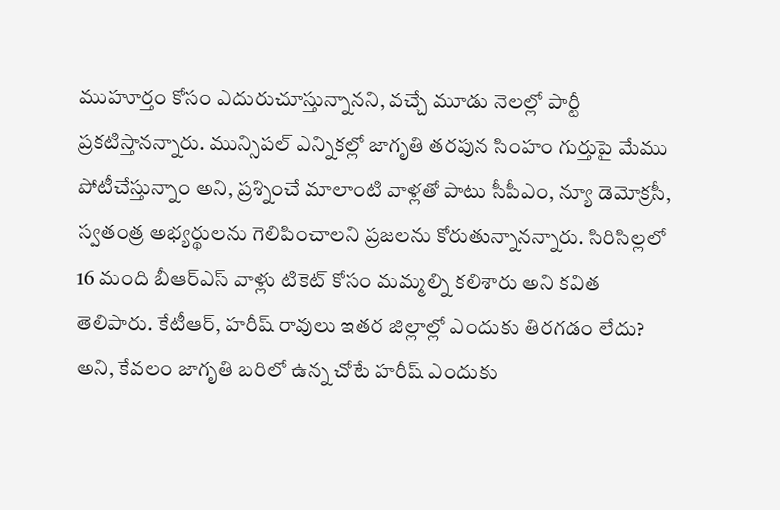ముహూర్తం కోసం ఎదురుచూస్తున్నానని, వచ్చే మూడు నెలల్లో పార్టీ ప్రకటిస్తానన్నారు. మున్సిపల్ ఎన్నికల్లో జాగృతి తరపున సింహం గుర్తుపై మేము పోటీచేస్తున్నాం అని, ప్రశ్నించే మాలాంటి వాళ్లతో పాటు సీపీఎం, న్యూ డెమోక్రసీ, స్వతంత్ర అభ్యర్థులను గెలిపించాలని ప్రజలను కోరుతున్నానన్నారు. సిరిసిల్లలో 16 మంది బీఆర్ఎస్ వాళ్లు టికెట్ కోసం మమ్మల్ని కలిశారు అని కవిత తెలిపారు. కేటీఆర్, హరీష్ రావులు ఇతర జిల్లాల్లో ఎందుకు తిరగడం లేదు? అని, కేవలం జాగృతి బరిలో ఉన్న చోటే హరీష్ ఎందుకు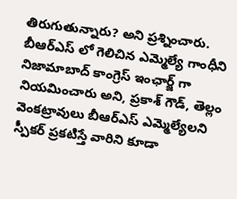తిరుగుతున్నారు? అని ప్రశ్నించారు.
బీఆర్ఎస్ లో గెలిచిన ఎమ్మెల్యే గాంధీని నిజామాబాద్ కాంగ్రెస్ ఇంఛార్జ్ గా నియమించారు అని, ప్రకాశ్ గౌడ్, తెల్లం వెంకట్రావులు బీఆర్ఎస్ ఎమ్మెల్యేలని స్పీకర్ ప్రకటిస్తే వారిని కూడా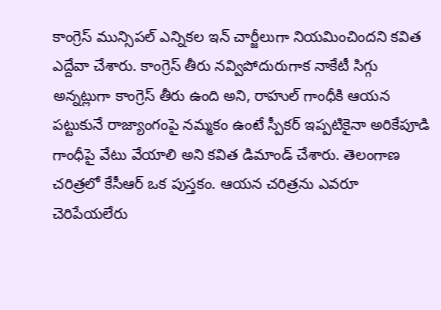కాంగ్రెస్ మున్సిపల్ ఎన్నికల ఇన్ చార్జీలుగా నియమించిందని కవిత ఎద్దేవా చేశారు. కాంగ్రెస్ తీరు నవ్విపోదురుగాక నాకేటీ సిగ్గు అన్నట్లుగా కాంగ్రెస్ తీరు ఉంది అని, రాహుల్ గాంధీకి ఆయన పట్టుకునే రాజ్యాంగంపై నమ్మకం ఉంటే స్పీకర్ ఇప్పటికైనా అరికేపూడి గాంధీపై వేటు వేయాలి అని కవిత డిమాండ్ చేశారు. తెలంగాణ చరిత్రలో కేసీఆర్ ఒక పుస్తకం. ఆయన చరిత్రను ఎవరూ చెరిపేయలేరు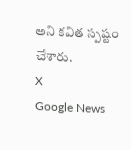అని కవిత స్పష్టం చేశారు.
X
Google News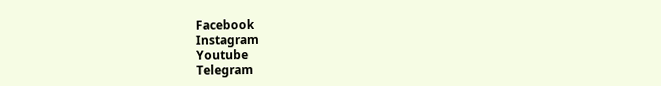Facebook
Instagram
Youtube
Telegram